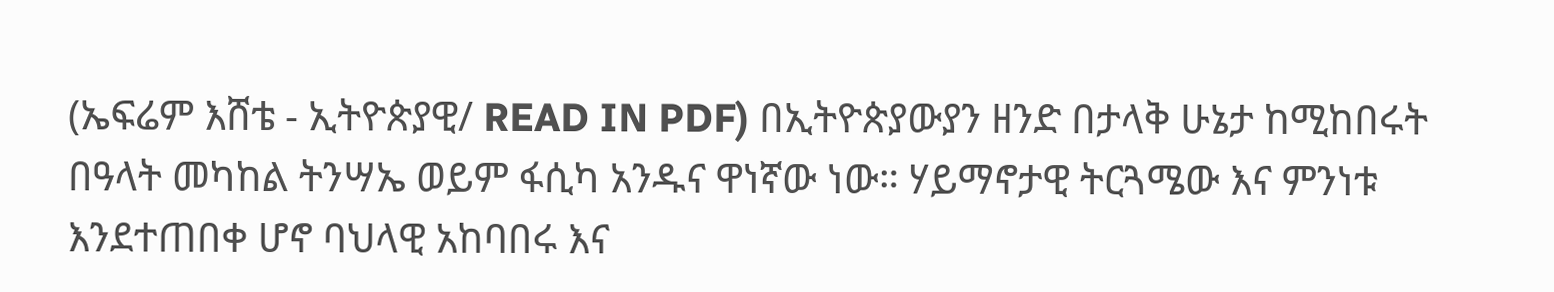(ኤፍሬም እሸቴ - ኢትዮጵያዊ/ READ IN PDF) በኢትዮጵያውያን ዘንድ በታላቅ ሁኔታ ከሚከበሩት በዓላት መካከል ትንሣኤ ወይም ፋሲካ አንዱና ዋነኛው ነው። ሃይማኖታዊ ትርጓሜው እና ምንነቱ እንደተጠበቀ ሆኖ ባህላዊ አከባበሩ እና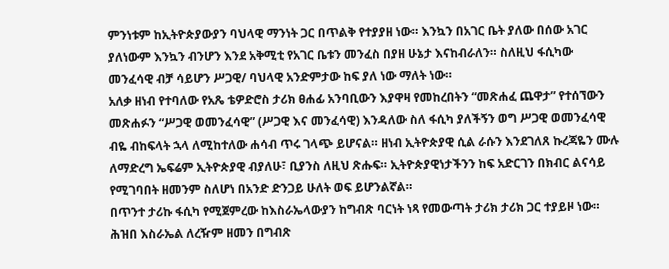ምንነቱም ከኢትዮጵያውያን ባህላዊ ማንነት ጋር በጥልቅ የተያያዘ ነው። እንኳን በአገር ቤት ያለው በሰው አገር ያለነውም እንኳን ብንሆን እንደ አቅሚቲ የአገር ቤቱን መንፈስ በያዘ ሁኔታ እናከብራለን። ስለዚህ ፋሲካው መንፈሳዊ ብቻ ሳይሆን ሥጋዊ/ ባህላዊ አንድምታው ከፍ ያለ ነው ማለት ነው።
አለቃ ዘነብ የተባለው የአጼ ቴዎድሮስ ታሪክ ፀሐፊ አንባቢውን እያዋዛ የመከረበትን “መጽሐፈ ጨዋታ” የተሰኘውን መጽሐፉን “ሥጋዊ ወመንፈሳዊ” (ሥጋዊ እና መንፈሳዊ) እንዳለው ስለ ፋሲካ ያለችኝን ወግ ሥጋዊ ወመንፈሳዊ ብዬ ብከፍላት ኋላ ለሚከተለው ሐሳብ ጥሩ ገላጭ ይሆናል። ዘነብ ኢትዮጵያዊ ሲል ራሱን እንደገለጸ ኩረጃዬን ሙሉ ለማድረግ ኤፍሬም ኢትዮጵያዊ ብያለሁ፣ ቢያንስ ለዚህ ጽሑፍ። ኢትዮጵያዊነታችንን ከፍ አድርገን በክብር ልናሳይ የሚገባበት ዘመንም ስለሆነ በአንድ ድንጋይ ሁለት ወፍ ይሆንልኛል።
በጥንተ ታሪኩ ፋሲካ የሚጀምረው ከእስራኤላውያን ከግብጽ ባርነት ነጻ የመውጣት ታሪክ ታሪክ ጋር ተያይዞ ነው። ሕዝበ እስራኤል ለረዥም ዘመን በግብጽ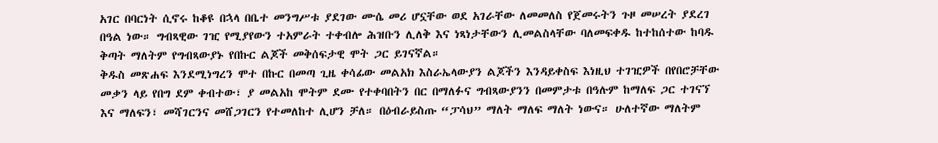አገር በባርነት ሲኖሩ ከቆዩ በኋላ በቤተ መንግሥቱ ያደገው ሙሴ መሪ ሆኗቸው ወደ አገራቸው ለመመለስ የጀመሩትን ጉዞ መሠረት ያደረገ በዓል ነው። ግብጻዊው ገዢ የሚያየውን ተአምራት ተቀብሎ ሕዝቡን ሊለቅ እና ነጻነታቸውን ሊመልስላቸው ባለመፍቀዱ ከተከሰተው ከባዱ ቅጣት ማለትም የግብጻውያኑ የበኩር ልጆች መቅሰፍታዊ ሞት ጋር ይገናኛል።
ቅዱስ መጽሐፍ እንደሚነግረን ሞተ በኩር በመጣ ጊዜ ቀሳፊው መልአክ እስራኤላውያን ልጆችን እንዳይቀስፍ እነዚህ ተገዢዎች በየበሮቻቸው መቃን ላይ የበግ ደም ቀብተው፣ ያ መልአከ ሞትም ደሙ የተቀባበትን በር በማለፉና ግብጻውያንን በመምታቱ በዓሉም ከማለፍ ጋር ተገናኘ እና ማለፍን፣ መሻገርንና መሸጋገርን የተመለከተ ሊሆን ቻለ። በዕብራይስጡ “ፓሳህ” ማለት ማለፍ ማለት ነውና። ሁለተኛው ማለትም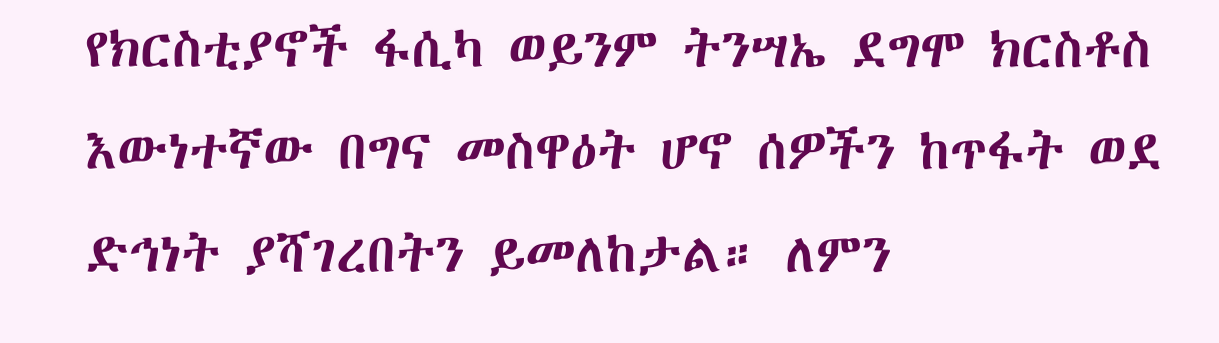የክርስቲያኖች ፋሲካ ወይንም ትንሣኤ ደግሞ ክርስቶስ እውነተኛው በግና መስዋዕት ሆኖ ሰዎችን ከጥፋት ወደ ድኅነት ያሻገረበትን ይመለከታል። ለምን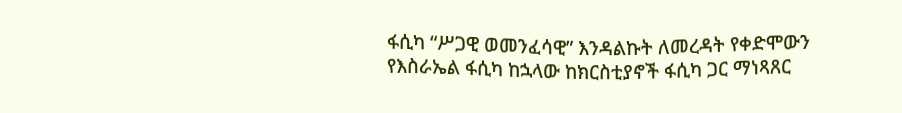ፋሲካ “ሥጋዊ ወመንፈሳዊ” እንዳልኩት ለመረዳት የቀድሞውን የእስራኤል ፋሲካ ከኋላው ከክርስቲያኖች ፋሲካ ጋር ማነጻጸር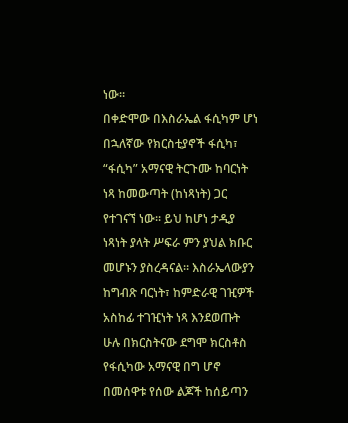ነው።
በቀድሞው በእስራኤል ፋሲካም ሆነ በኋለኛው የክርስቲያኖች ፋሲካ፣ “ፋሲካ” አማናዊ ትርጉሙ ከባርነት ነጻ ከመውጣት (ከነጻነት) ጋር የተገናኘ ነው። ይህ ከሆነ ታዲያ ነጻነት ያላት ሥፍራ ምን ያህል ክቡር መሆኑን ያስረዳናል። እስራኤላውያን ከግብጽ ባርነት፣ ከምድራዊ ገዢዎች አስከፊ ተገዢነት ነጻ እንደወጡት ሁሉ በክርስትናው ደግሞ ክርስቶስ የፋሲካው አማናዊ በግ ሆኖ በመሰዋቱ የሰው ልጆች ከሰይጣን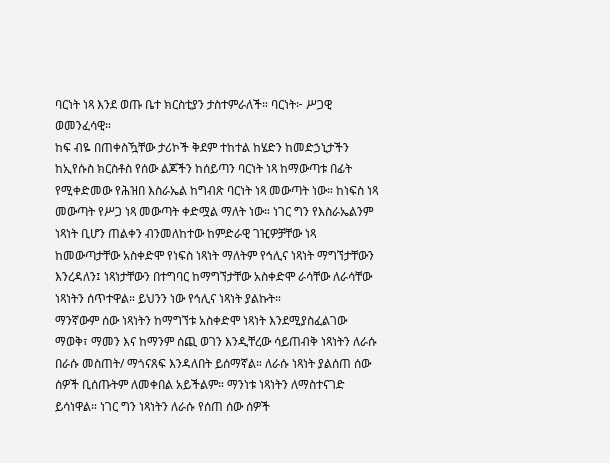ባርነት ነጻ እንደ ወጡ ቤተ ክርስቲያን ታስተምራለች። ባርነት፦ ሥጋዊ ወመንፈሳዊ።
ከፍ ብዬ በጠቀስዃቸው ታሪኮች ቅደም ተከተል ከሄድን ከመድኃኒታችን ከኢየሱስ ክርስቶስ የሰው ልጆችን ከሰይጣን ባርነት ነጻ ከማውጣቱ በፊት የሚቀድመው የሕዝበ እስራኤል ከግብጽ ባርነት ነጻ መውጣት ነው። ከነፍስ ነጻ መውጣት የሥጋ ነጻ መውጣት ቀድሟል ማለት ነው። ነገር ግን የእስራኤልንም ነጻነት ቢሆን ጠልቀን ብንመለከተው ከምድራዊ ገዢዎቻቸው ነጻ ከመውጣታቸው አስቀድሞ የነፍስ ነጻነት ማለትም የኅሊና ነጻነት ማግኘታቸውን እንረዳለን፤ ነጻነታቸውን በተግባር ከማግኘታቸው አስቀድሞ ራሳቸው ለራሳቸው ነጻነትን ሰጥተዋል። ይህንን ነው የኅሊና ነጻነት ያልኩት።
ማንኛውም ሰው ነጻነትን ከማግኘቱ አስቀድሞ ነጻነት እንደሚያስፈልገው ማወቅ፣ ማመን እና ከማንም ሰጪ ወገን እንዲቸረው ሳይጠብቅ ነጻነትን ለራሱ በራሱ መስጠት/ ማጎናጸፍ እንዳለበት ይሰማኛል። ለራሱ ነጻነት ያልሰጠ ሰው ሰዎች ቢሰጡትም ለመቀበል አይችልም። ማንነቱ ነጻነትን ለማስተናገድ ይሳነዋል። ነገር ግን ነጻነትን ለራሱ የሰጠ ሰው ሰዎች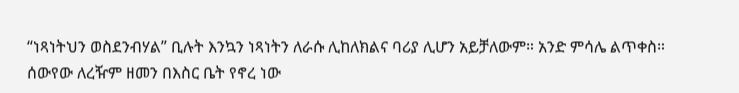“ነጻነትህን ወስደንብሃል” ቢሉት እንኳን ነጻነትን ለራሱ ሊከለክልና ባሪያ ሊሆን አይቻለውም። አንድ ምሳሌ ልጥቀስ።
ሰውየው ለረዥም ዘመን በእስር ቤት የኖረ ነው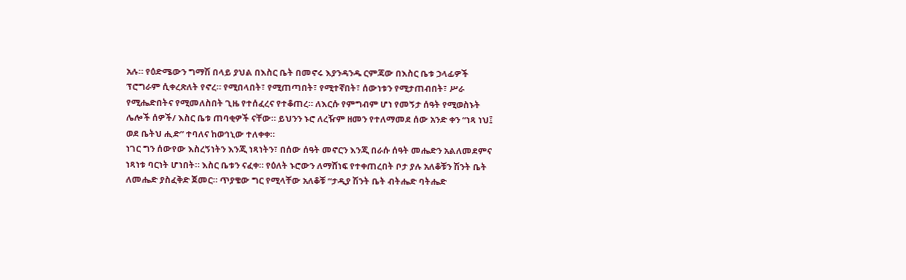አሉ። የዕድሜውን ግማሽ በላይ ያህል በእስር ቤት በመኖሩ እያንዳንዱ ርምጃው በእስር ቤቱ ኃላፊዎች ፕሮግራም ሲቀረጽለት የኖረ። የሚበላበት፣ የሚጠጣበት፣ የሚተኛበት፣ ሰውነቱን የሚታጠብበት፣ ሥራ የሚሔድበትና የሚመለስበት ጊዜ የተሰፈረና የተቆጠረ። ለእርሱ የምግብም ሆነ የመኝታ ሰዓት የሚወስኑት ሌሎች ሰዎች/ እስር ቤቱ ጠባቂዎች ናቸው። ይህንን ኑሮ ለረዥም ዘመን የተለማመደ ሰው አንድ ቀን “ነጻ ነህ፤ ወደ ቤትህ ሒድ” ተባለና ከወኅኒው ተለቀቀ።
ነገር ግን ሰውየው እስረኝነትን እንጂ ነጻነትን፣ በሰው ሰዓት መኖርን እንጂ በራሱ ሰዓት መሔድን አልለመደምና ነጻነቱ ባርነት ሆነበት። እስር ቤቱን ናፈቀ። የዕለት ኑሮውን ለማሸነፍ የተቀጠረበት ቦታ ያሉ አለቆቹን ሽንት ቤት ለመሔድ ያስፈቅድ ጀመር። ጥያቄው ግር የሚላቸው አለቆቹ “ታዲያ ሽንት ቤት ብትሔድ ባትሔድ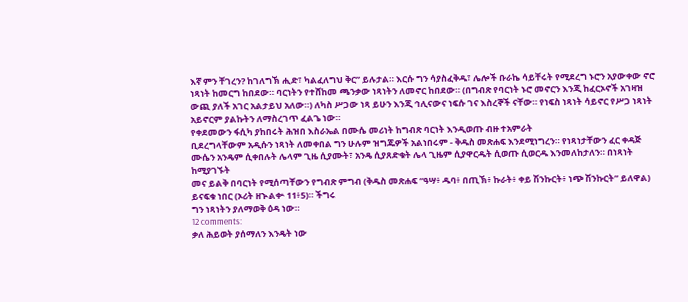እኛ ምን ቸገረን? ከገለግኽ ሒድ፣ ካልፈለግህ ቅር” ይሉታል። እርሱ ግን ሳያስፈቅዱ፣ ሌሎች ቡራኬ ሳይቸሩት የሚደረግ ኑሮን አያውቀው ኖሮ ነጻነት ከመርግ ከበደው። ባርነትን የተሸከመ ጫንቃው ነጻነትን ለመኖር ከበደው። (በግብጽ የባርነት ኑሮ መኖርን እንጂ ከፈርኦኖች አገዛዝ ውጪ ያለች አገር አልታይህ አለው።) ለካስ ሥጋው ነጻ ይሁን እንጂ ኅሊናውና ነፍሱ ገና እስረኞች ናቸው። የነፍስ ነጻነት ሳይኖር የሥጋ ነጻነት አይኖርም ያልኩትን ለማስረገጥ ፈልጌ ነው።
የቀደመውን ፋሲካ ያከበሩት ሕዝበ እስራኤል በሙሴ መሪነት ከግብጽ ባርነት እንዲወጡ ብዙ ተአምራት
ቢደረግላቸውም አዲሱን ነጻነት ለመቀበል ግን ሁሉም ዝግጁዎች አልነበሩም - ቅዱስ መጽሐፍ እንደሚነግረን። የነጻነታቸውን ፈር ቀዳጅ
ሙሴን አንዴም ሲቀበሉት ሌላም ጊዜ ሲያሙት፣ አንዴ ሲያጸድቁት ሌላ ጊዜም ሲያዋርዱት ሲወጡ ሲወርዱ እንመለከታለን። በነጻነት ከሚያገኙት
መና ይልቅ በባርነት የሚሰጣቸውን የግብጽ ምግብ (ቅዱስ መጽሐፍ “ዓሣ፥ ዱባ፥ በጢኽ፥ ኩራት፥ ቀይ ሽንኩርት፥ ነጭ ሽንኩርት” ይለዋል) ይናፍቁ ነበር (ኦሪት ዘኍልቍ 11፥5)። ችግሩ
ግን ነጻነትን ያለማወቅ ዕዳ ነው።
12 comments:
ቃለ ሕይወት ያሰማለን እንዴት ነው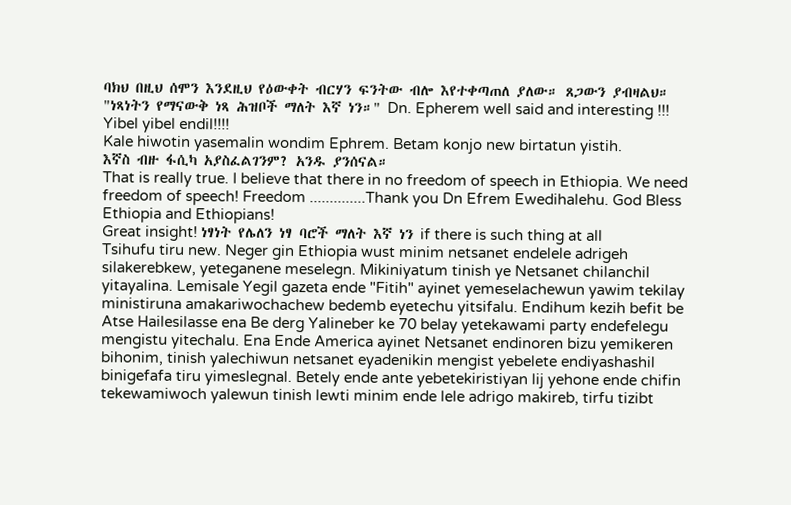ባክህ በዚህ ሰሞን እንደዚህ የዕውቀት ብርሃን ፍንትው ብሎ እየተቀጣጠለ ያለው። ጸጋውን ያብዛልህ።
"ነጻነትን የማናውቅ ነጻ ሕዝቦች ማለት እኛ ነን።" Dn. Epherem well said and interesting !!! Yibel yibel endil!!!!
Kale hiwotin yasemalin wondim Ephrem. Betam konjo new birtatun yistih.
እኛስ ብዙ ፋሲካ አያስፈልገንም? አንዱ ያንሰናል።
That is really true. I believe that there in no freedom of speech in Ethiopia. We need freedom of speech! Freedom ..............Thank you Dn Efrem Ewedihalehu. God Bless Ethiopia and Ethiopians!
Great insight! ነፃነት የሌለን ነፃ ባሮች ማለት እኛ ነን if there is such thing at all
Tsihufu tiru new. Neger gin Ethiopia wust minim netsanet endelele adrigeh silakerebkew, yeteganene meselegn. Mikiniyatum tinish ye Netsanet chilanchil yitayalina. Lemisale Yegil gazeta ende "Fitih" ayinet yemeselachewun yawim tekilay ministiruna amakariwochachew bedemb eyetechu yitsifalu. Endihum kezih befit be Atse Hailesilasse ena Be derg Yalineber ke 70 belay yetekawami party endefelegu mengistu yitechalu. Ena Ende America ayinet Netsanet endinoren bizu yemikeren bihonim, tinish yalechiwun netsanet eyadenikin mengist yebelete endiyashashil binigefafa tiru yimeslegnal. Betely ende ante yebetekiristiyan lij yehone ende chifin tekewamiwoch yalewun tinish lewti minim ende lele adrigo makireb, tirfu tizibt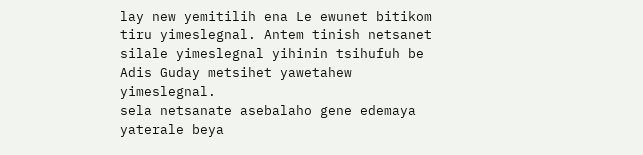lay new yemitilih ena Le ewunet bitikom tiru yimeslegnal. Antem tinish netsanet silale yimeslegnal yihinin tsihufuh be Adis Guday metsihet yawetahew yimeslegnal.
sela netsanate asebalaho gene edemaya yaterale beya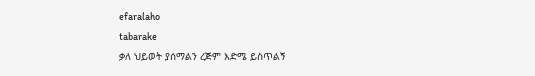efaralaho
tabarake
ቃለ ህይወት ያሰማልን ረጅም እድሜ ይስጥልኝ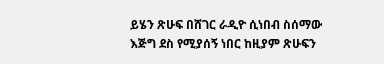ይሄን ጽሁፍ በሸገር ራዲዮ ሲነበብ ስሰማው እጅግ ደስ የሚያሰኝ ነበር ከዚያም ጽሁፍን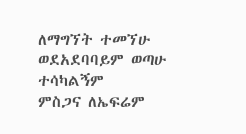ለማግኘት ተመኘሁ ወደአደባባይም ወጣሁ ተሳካልኝም
ምስጋና ለኤፍሬም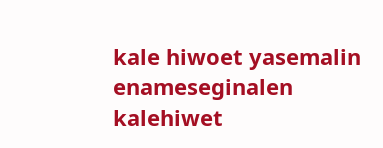kale hiwoet yasemalin enameseginalen
kalehiwet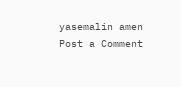yasemalin amen
Post a Comment